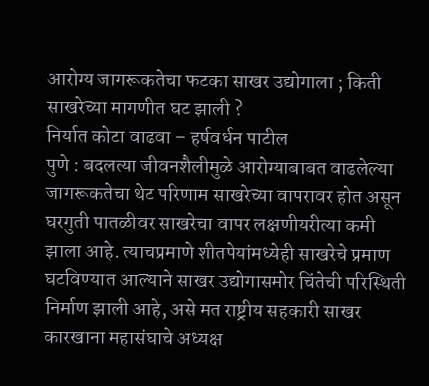आरोग्य जागरूकतेचा फटका साखर उद्योगाला ; किती साखरेच्या मागणीत घट झाली ?
निर्यात कोटा वाढवा – हर्षवर्धन पाटील
पुणे : बदलत्या जीवनशैलीमुळे आरोग्याबाबत वाढलेल्या जागरूकतेचा थेट परिणाम साखरेच्या वापरावर होत असून घरगुती पातळीवर साखरेचा वापर लक्षणीयरीत्या कमी झाला आहे. त्याचप्रमाणे शीतपेयांमध्येही साखरेचे प्रमाण घटविण्यात आल्याने साखर उद्योगासमोर चिंतेची परिस्थिती निर्माण झाली आहे, असे मत राष्ट्रीय सहकारी साखर कारखाना महासंघाचे अध्यक्ष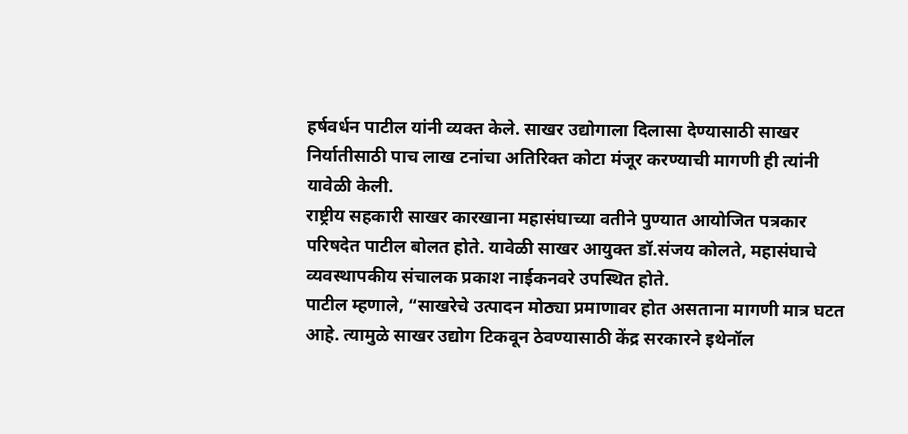हर्षवर्धन पाटील यांनी व्यक्त केले. साखर उद्योगाला दिलासा देण्यासाठी साखर निर्यातीसाठी पाच लाख टनांचा अतिरिक्त कोटा मंजूर करण्याची मागणी ही त्यांनी यावेळी केली.
राष्ट्रीय सहकारी साखर कारखाना महासंघाच्या वतीने पुण्यात आयोजित पत्रकार परिषदेत पाटील बोलत होते. यावेळी साखर आयुक्त डॉ.संजय कोलते, महासंघाचे व्यवस्थापकीय संचालक प्रकाश नाईकनवरे उपस्थित होते.
पाटील म्हणाले, “साखरेचे उत्पादन मोठ्या प्रमाणावर होत असताना मागणी मात्र घटत आहे. त्यामुळे साखर उद्योग टिकवून ठेवण्यासाठी केंद्र सरकारने इथेनॉल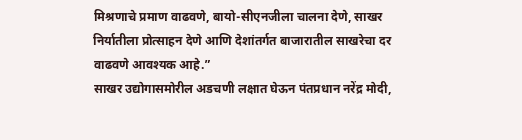मिश्रणाचे प्रमाण वाढवणे, बायो-सीएनजीला चालना देणे, साखर निर्यातीला प्रोत्साहन देणे आणि देशांतर्गत बाजारातील साखरेचा दर वाढवणे आवश्यक आहे.”
साखर उद्योगासमोरील अडचणी लक्षात घेऊन पंतप्रधान नरेंद्र मोदी,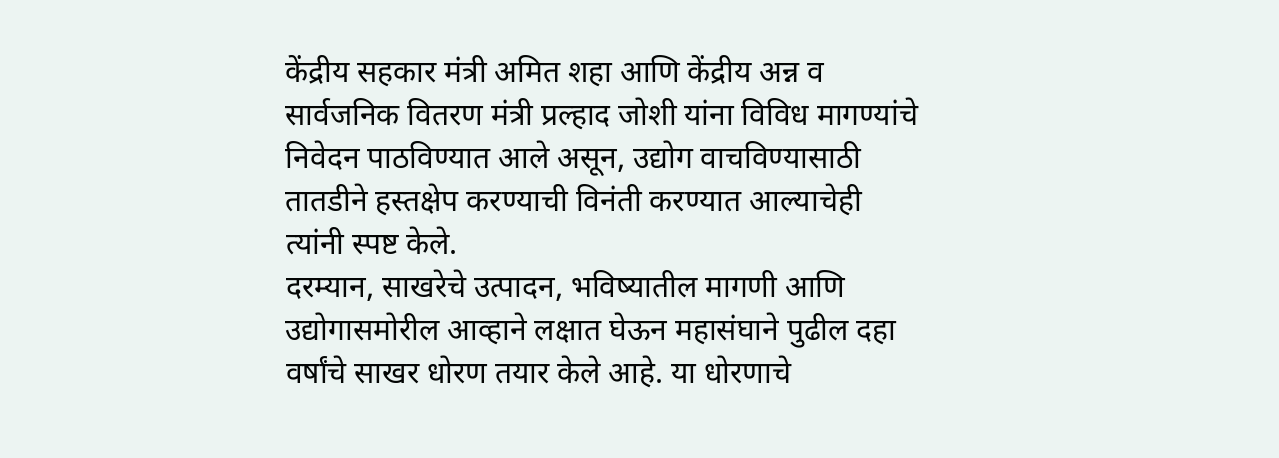केंद्रीय सहकार मंत्री अमित शहा आणि केंद्रीय अन्न व सार्वजनिक वितरण मंत्री प्रल्हाद जोशी यांना विविध मागण्यांचे निवेदन पाठविण्यात आले असून, उद्योग वाचविण्यासाठी तातडीने हस्तक्षेप करण्याची विनंती करण्यात आल्याचेही त्यांनी स्पष्ट केले.
दरम्यान, साखरेचे उत्पादन, भविष्यातील मागणी आणि उद्योगासमोरील आव्हाने लक्षात घेऊन महासंघाने पुढील दहा वर्षांचे साखर धोरण तयार केले आहे. या धोरणाचे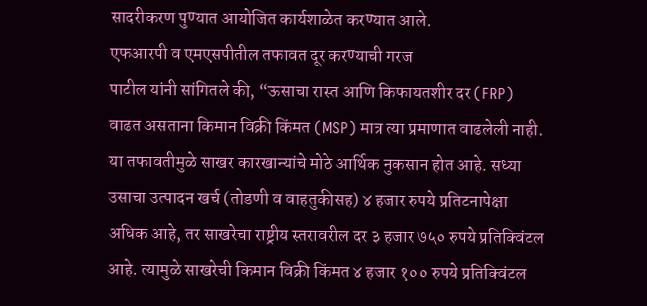सादरीकरण पुण्यात आयोजित कार्यशाळेत करण्यात आले.
एफआरपी व एमएसपीतील तफावत दूर करण्याची गरज
पाटील यांनी सांगितले की, “ऊसाचा रास्त आणि किफायतशीर दर (FRP) वाढत असताना किमान विक्री किंमत (MSP) मात्र त्या प्रमाणात वाढलेली नाही. या तफावतीमुळे साखर कारखान्यांचे मोठे आर्थिक नुकसान होत आहे. सध्या उसाचा उत्पादन खर्च (तोडणी व वाहतुकीसह) ४ हजार रुपये प्रतिटनापेक्षा अधिक आहे, तर साखरेचा राष्ट्रीय स्तरावरील दर ३ हजार ७५० रुपये प्रतिक्विंटल आहे. त्यामुळे साखरेची किमान विक्री किंमत ४ हजार १०० रुपये प्रतिक्विंटल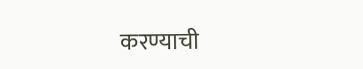करण्याची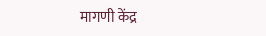मागणी केंद्र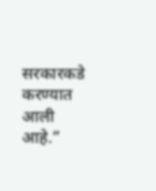सरकारकडे करण्यात आली आहे.”